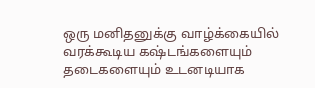ஒரு மனிதனுக்கு வாழ்க்கையில் வரக்கூடிய கஷ்டங்களையும் தடைகளையும் உடனடியாக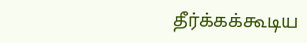தீர்க்கக்கூடிய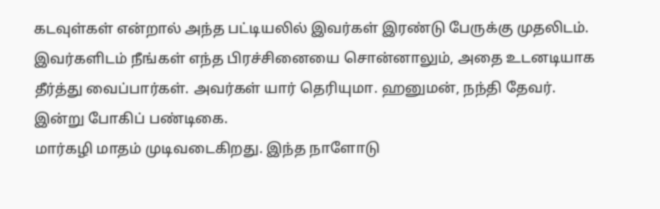கடவுள்கள் என்றால் அந்த பட்டியலில் இவர்கள் இரண்டு பேருக்கு முதலிடம். இவர்களிடம் நீங்கள் எந்த பிரச்சினையை சொன்னாலும், அதை உடனடியாக தீர்த்து வைப்பார்கள். அவர்கள் யார் தெரியுமா. ஹனுமன், நந்தி தேவர். இன்று போகிப் பண்டிகை.
மார்கழி மாதம் முடிவடைகிறது. இந்த நாளோடு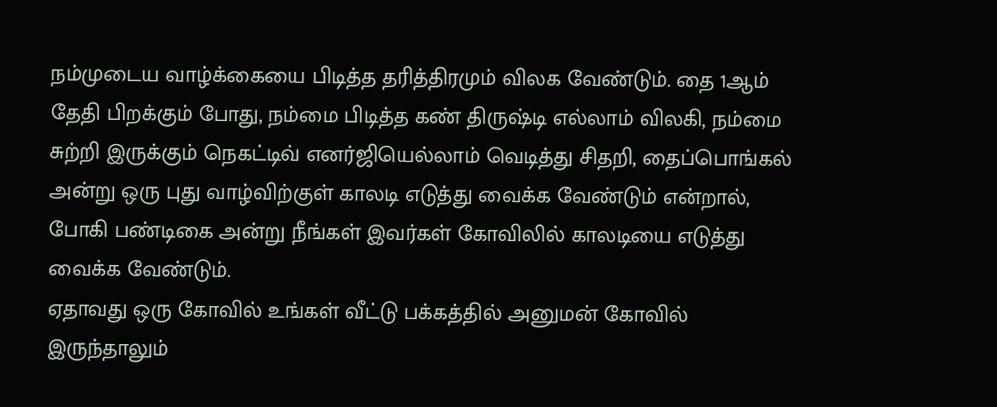நம்முடைய வாழ்க்கையை பிடித்த தரித்திரமும் விலக வேண்டும். தை 1ஆம் தேதி பிறக்கும் போது, நம்மை பிடித்த கண் திருஷ்டி எல்லாம் விலகி, நம்மை சுற்றி இருக்கும் நெகட்டிவ் எனர்ஜியெல்லாம் வெடித்து சிதறி, தைப்பொங்கல் அன்று ஒரு புது வாழ்விற்குள் காலடி எடுத்து வைக்க வேண்டும் என்றால், போகி பண்டிகை அன்று நீங்கள் இவர்கள் கோவிலில் காலடியை எடுத்து வைக்க வேண்டும்.
ஏதாவது ஒரு கோவில் உங்கள் வீட்டு பக்கத்தில் அனுமன் கோவில் இருந்தாலும்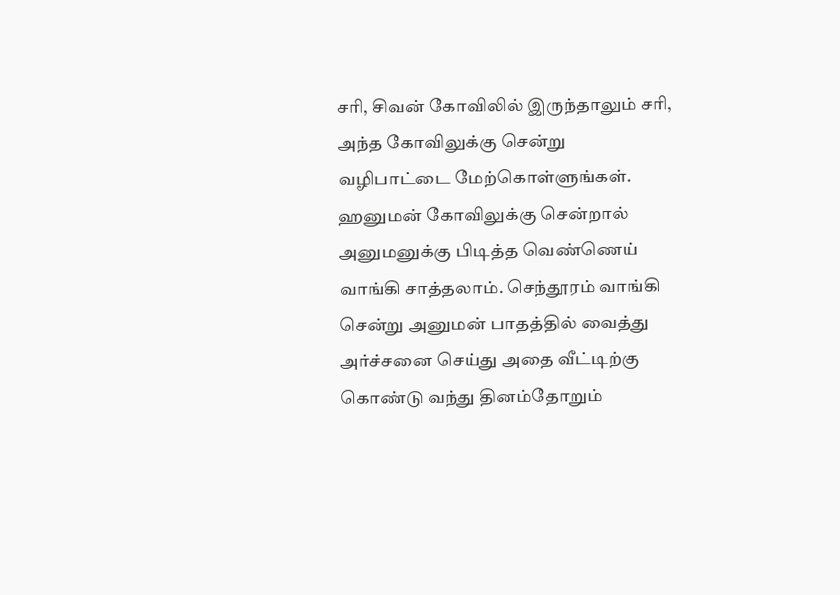சரி, சிவன் கோவிலில் இருந்தாலும் சரி, அந்த கோவிலுக்கு சென்று வழிபாட்டை மேற்கொள்ளுங்கள். ஹனுமன் கோவிலுக்கு சென்றால் அனுமனுக்கு பிடித்த வெண்ணெய் வாங்கி சாத்தலாம். செந்தூரம் வாங்கி சென்று அனுமன் பாதத்தில் வைத்து அர்ச்சனை செய்து அதை வீட்டிற்கு கொண்டு வந்து தினம்தோறும்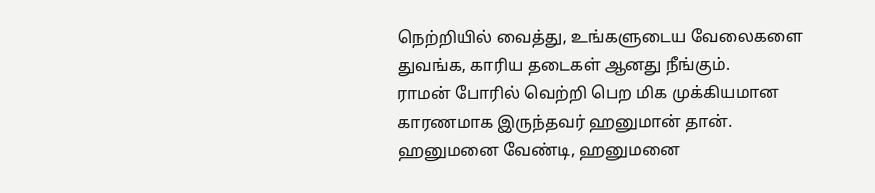நெற்றியில் வைத்து, உங்களுடைய வேலைகளை துவங்க, காரிய தடைகள் ஆனது நீங்கும்.
ராமன் போரில் வெற்றி பெற மிக முக்கியமான காரணமாக இருந்தவர் ஹனுமான் தான். ஹனுமனை வேண்டி, ஹனுமனை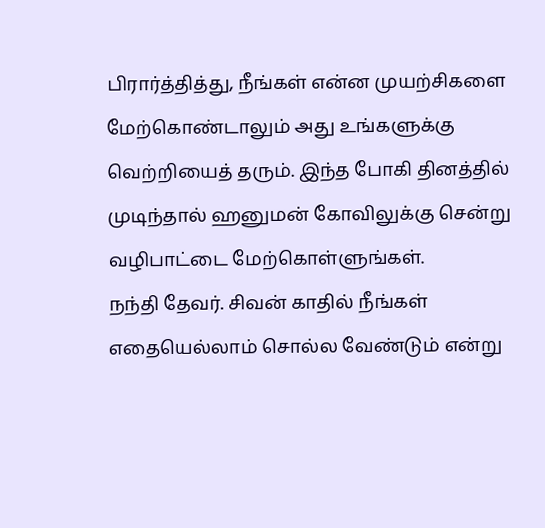பிரார்த்தித்து, நீங்கள் என்ன முயற்சிகளை மேற்கொண்டாலும் அது உங்களுக்கு வெற்றியைத் தரும். இந்த போகி தினத்தில் முடிந்தால் ஹனுமன் கோவிலுக்கு சென்று வழிபாட்டை மேற்கொள்ளுங்கள்.
நந்தி தேவர். சிவன் காதில் நீங்கள் எதையெல்லாம் சொல்ல வேண்டும் என்று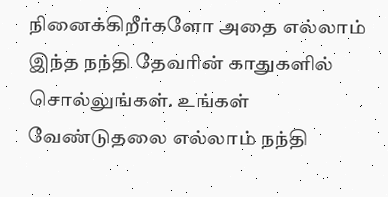நினைக்கிறீர்களோ அதை எல்லாம் இந்த நந்தி தேவரின் காதுகளில் சொல்லுங்கள். உங்கள் வேண்டுதலை எல்லாம் நந்தி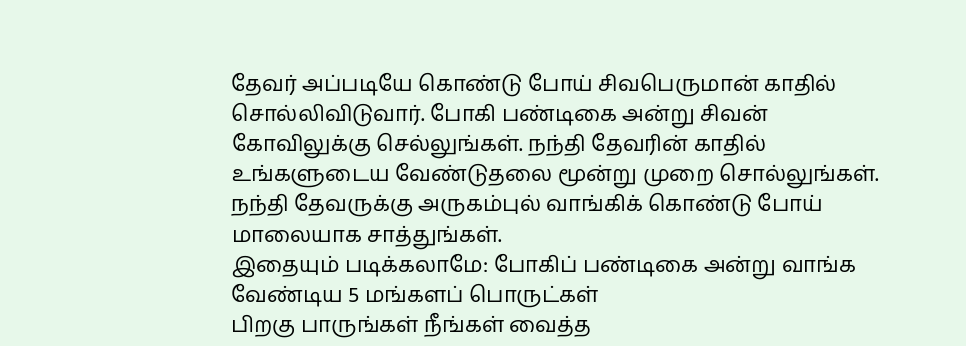தேவர் அப்படியே கொண்டு போய் சிவபெருமான் காதில் சொல்லிவிடுவார். போகி பண்டிகை அன்று சிவன் கோவிலுக்கு செல்லுங்கள். நந்தி தேவரின் காதில் உங்களுடைய வேண்டுதலை மூன்று முறை சொல்லுங்கள். நந்தி தேவருக்கு அருகம்புல் வாங்கிக் கொண்டு போய் மாலையாக சாத்துங்கள்.
இதையும் படிக்கலாமே: போகிப் பண்டிகை அன்று வாங்க வேண்டிய 5 மங்களப் பொருட்கள்
பிறகு பாருங்கள் நீங்கள் வைத்த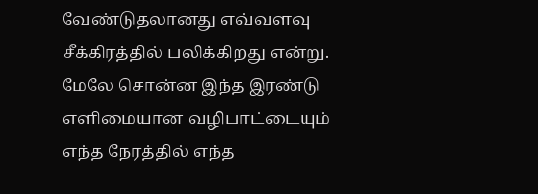வேண்டுதலானது எவ்வளவு சீக்கிரத்தில் பலிக்கிறது என்று. மேலே சொன்ன இந்த இரண்டு எளிமையான வழிபாட்டையும் எந்த நேரத்தில் எந்த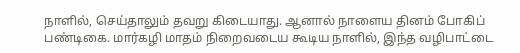நாளில், செய்தாலும் தவறு கிடையாது. ஆனால் நாளைய தினம் போகிப் பண்டிகை. மார்கழி மாதம் நிறைவடைய கூடிய நாளில், இந்த வழிபாட்டை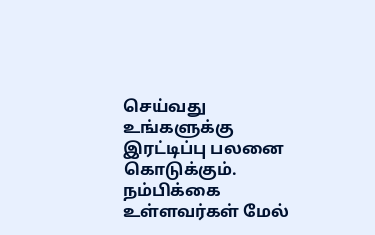செய்வது உங்களுக்கு இரட்டிப்பு பலனை கொடுக்கும். நம்பிக்கை உள்ளவர்கள் மேல்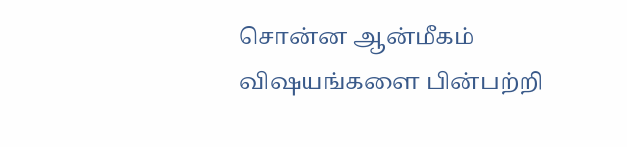சொன்ன ஆன்மீகம் விஷயங்களை பின்பற்றி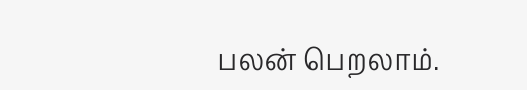பலன் பெறலாம்.